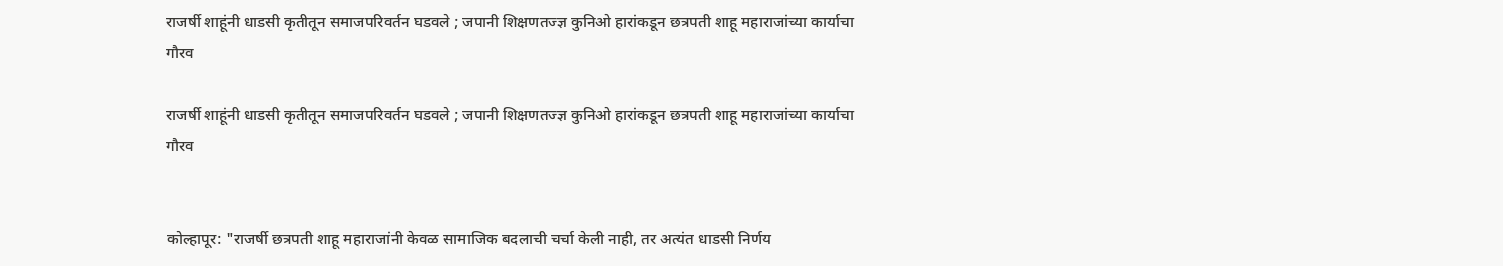राजर्षी शाहूंनी धाडसी कृतीतून समाजपरिवर्तन घडवले ; जपानी शिक्षणतज्ज्ञ कुनिओ हारांकडून छत्रपती शाहू महाराजांच्या कार्याचा गौरव

राजर्षी शाहूंनी धाडसी कृतीतून समाजपरिवर्तन घडवले ; जपानी शिक्षणतज्ज्ञ कुनिओ हारांकडून छत्रपती शाहू महाराजांच्या कार्याचा गौरव


कोल्हापूर: "राजर्षी छत्रपती शाहू महाराजांनी केवळ सामाजिक बदलाची चर्चा केली नाही, तर अत्यंत धाडसी निर्णय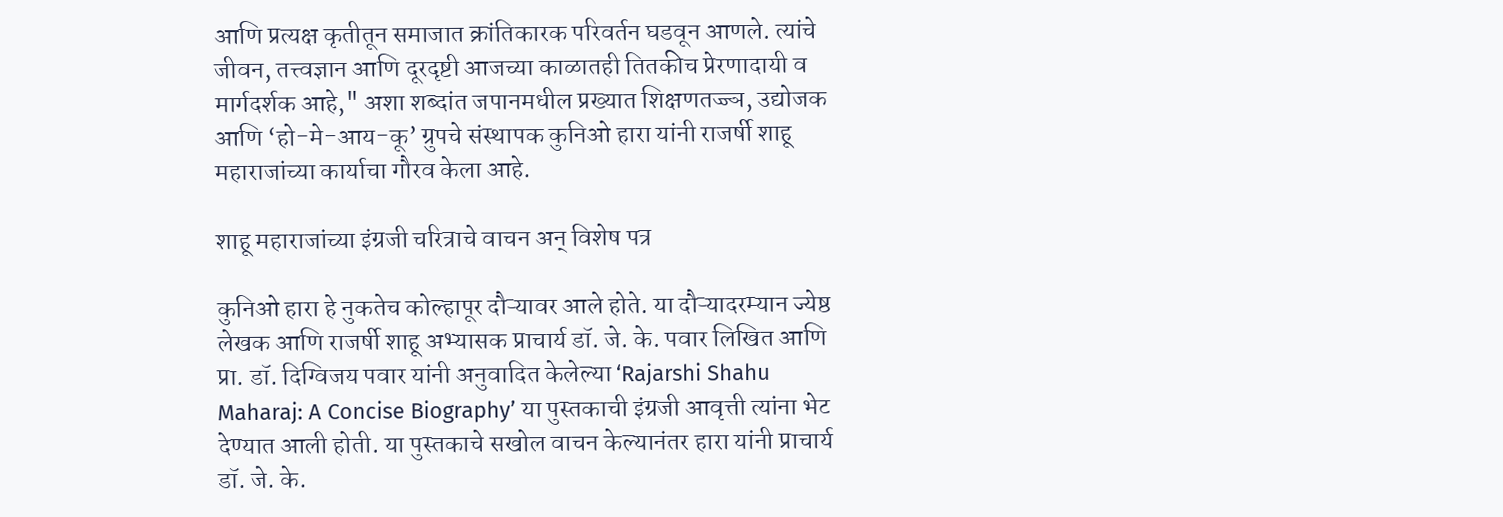आणि प्रत्यक्ष कृतीतून समाजात क्रांतिकारक परिवर्तन घडवून आणले. त्यांचे जीवन, तत्त्वज्ञान आणि दूरदृष्टी आजच्या काळातही तितकीच प्रेरणादायी व मार्गदर्शक आहे," अशा शब्दांत जपानमधील प्रख्यात शिक्षणतज्ज्ञ, उद्योजक आणि ‘हो-मे-आय-कू’ ग्रुपचे संस्थापक कुनिओ हारा यांनी राजर्षी शाहू महाराजांच्या कार्याचा गौरव केला आहे.

शाहू महाराजांच्या इंग्रजी चरित्राचे वाचन अन् विशेष पत्र

कुनिओ हारा हे नुकतेच कोल्हापूर दौऱ्यावर आले होते. या दौऱ्यादरम्यान ज्येष्ठ लेखक आणि राजर्षी शाहू अभ्यासक प्राचार्य डॉ. जे. के. पवार लिखित आणि प्रा. डॉ. दिग्विजय पवार यांनी अनुवादित केलेल्या ‘Rajarshi Shahu Maharaj: A Concise Biography’ या पुस्तकाची इंग्रजी आवृत्ती त्यांना भेट देण्यात आली होती. या पुस्तकाचे सखोल वाचन केल्यानंतर हारा यांनी प्राचार्य डॉ. जे. के.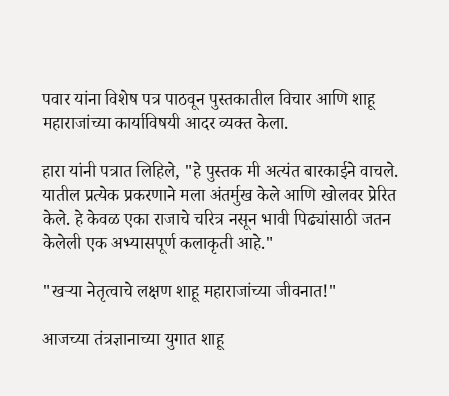पवार यांना विशेष पत्र पाठवून पुस्तकातील विचार आणि शाहू महाराजांच्या कार्याविषयी आदर व्यक्त केला.

हारा यांनी पत्रात लिहिले, "हे पुस्तक मी अत्यंत बारकाईने वाचले. यातील प्रत्येक प्रकरणाने मला अंतर्मुख केले आणि खोलवर प्रेरित केले. हे केवळ एका राजाचे चरित्र नसून भावी पिढ्यांसाठी जतन केलेली एक अभ्यासपूर्ण कलाकृती आहे."

"खऱ्या नेतृत्वाचे लक्षण शाहू महाराजांच्या जीवनात!"

आजच्या तंत्रज्ञानाच्या युगात शाहू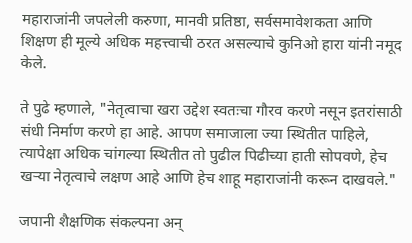महाराजांनी जपलेली करुणा, मानवी प्रतिष्ठा, सर्वसमावेशकता आणि शिक्षण ही मूल्ये अधिक महत्त्वाची ठरत असल्याचे कुनिओ हारा यांनी नमूद केले.

ते पुढे म्हणाले, "नेतृत्वाचा खरा उद्देश स्वतःचा गौरव करणे नसून इतरांसाठी संधी निर्माण करणे हा आहे. आपण समाजाला ज्या स्थितीत पाहिले, त्यापेक्षा अधिक चांगल्या स्थितीत तो पुढील पिढीच्या हाती सोपवणे, हेच खऱ्या नेतृत्वाचे लक्षण आहे आणि हेच शाहू महाराजांनी करून दाखवले."

जपानी शैक्षणिक संकल्पना अन्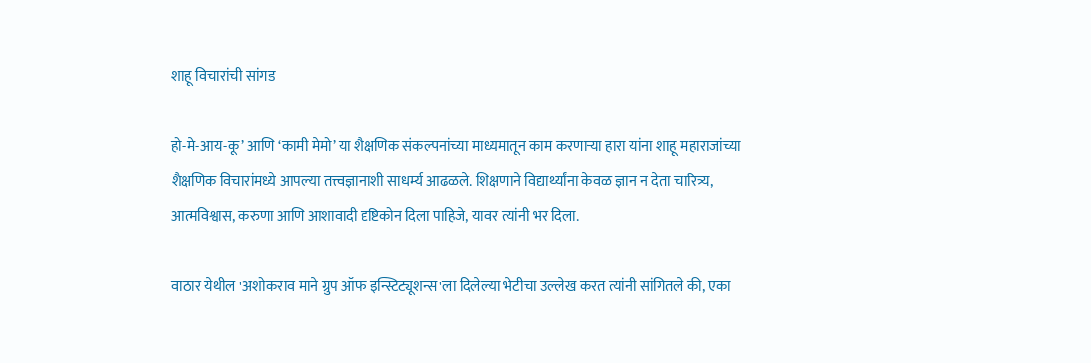शाहू विचारांची सांगड

हो-मे-आय-कू’ आणि ‘कामी मेमो’ या शैक्षणिक संकल्पनांच्या माध्यमातून काम करणाऱ्या हारा यांना शाहू महाराजांच्या शैक्षणिक विचारांमध्ये आपल्या तत्त्वज्ञानाशी साधर्म्य आढळले. शिक्षणाने विद्यार्थ्यांना केवळ ज्ञान न देता चारित्र्य, आत्मविश्वास, करुणा आणि आशावादी दृष्टिकोन दिला पाहिजे, यावर त्यांनी भर दिला.

वाठार येथील 'अशोकराव माने ग्रुप ऑफ इन्स्टिट्यूशन्स'ला दिलेल्या भेटीचा उल्लेख करत त्यांनी सांगितले की, एका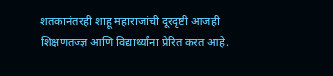शतकानंतरही शाहू महाराजांची दूरदृष्टी आजही शिक्षणतज्ज्ञ आणि विद्यार्थ्यांना प्रेरित करत आहे.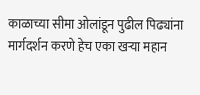काळाच्या सीमा ओलांडून पुढील पिढ्यांना मार्गदर्शन करणे हेच एका खऱ्या महान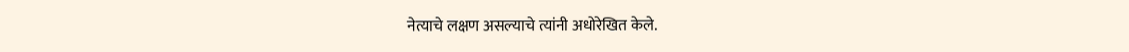नेत्याचे लक्षण असल्याचे त्यांनी अधोरेखित केले.